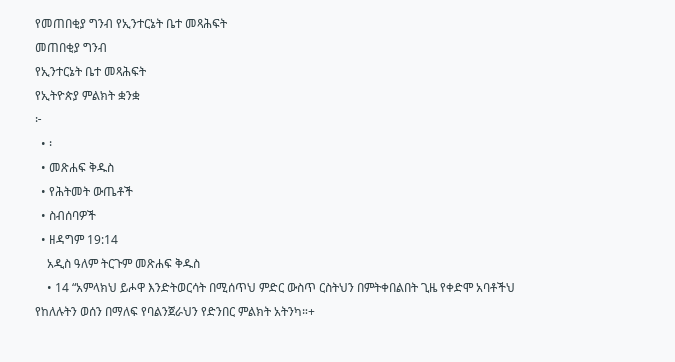የመጠበቂያ ግንብ የኢንተርኔት ቤተ መጻሕፍት
መጠበቂያ ግንብ
የኢንተርኔት ቤተ መጻሕፍት
የኢትዮጵያ ምልክት ቋንቋ
፦
  • ፡
  • መጽሐፍ ቅዱስ
  • የሕትመት ውጤቶች
  • ስብሰባዎች
  • ዘዳግም 19:14
    አዲስ ዓለም ትርጉም መጽሐፍ ቅዱስ
    • 14 “አምላክህ ይሖዋ እንድትወርሳት በሚሰጥህ ምድር ውስጥ ርስትህን በምትቀበልበት ጊዜ የቀድሞ አባቶችህ የከለሉትን ወሰን በማለፍ የባልንጀራህን የድንበር ምልክት አትንካ።+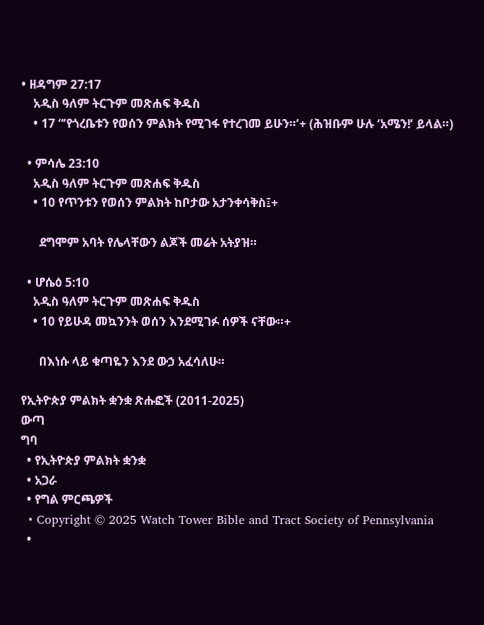• ዘዳግም 27:17
    አዲስ ዓለም ትርጉም መጽሐፍ ቅዱስ
    • 17 “‘የጎረቤቱን የወሰን ምልክት የሚገፋ የተረገመ ይሁን።’+ (ሕዝቡም ሁሉ ‘አሜን!’ ይላል።)

  • ምሳሌ 23:10
    አዲስ ዓለም ትርጉም መጽሐፍ ቅዱስ
    • 10 የጥንቱን የወሰን ምልክት ከቦታው አታንቀሳቅስ፤+

      ደግሞም አባት የሌላቸውን ልጆች መሬት አትያዝ።

  • ሆሴዕ 5:10
    አዲስ ዓለም ትርጉም መጽሐፍ ቅዱስ
    • 10 የይሁዳ መኳንንት ወሰን እንደሚገፉ ሰዎች ናቸው።+

      በእነሱ ላይ ቁጣዬን እንደ ውኃ አፈሳለሁ።

የኢትዮጵያ ምልክት ቋንቋ ጽሑፎች (2011-2025)
ውጣ
ግባ
  • የኢትዮጵያ ምልክት ቋንቋ
  • አጋራ
  • የግል ምርጫዎች
  • Copyright © 2025 Watch Tower Bible and Tract Society of Pennsylvania
  •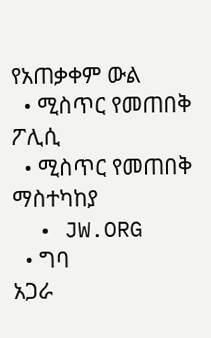የአጠቃቀም ውል
  • ሚስጥር የመጠበቅ ፖሊሲ
  • ሚስጥር የመጠበቅ ማስተካከያ
  • JW.ORG
  • ግባ
አጋራ